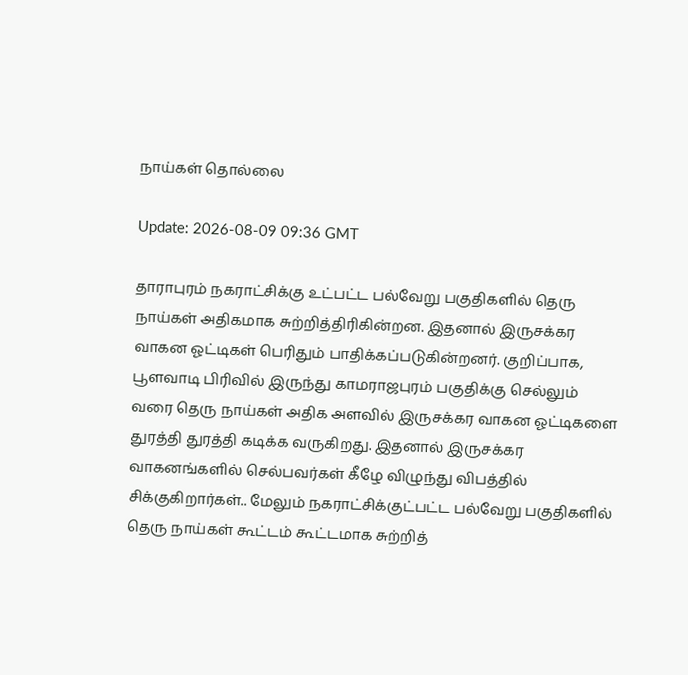நாய்கள் தொல்லை

Update: 2026-08-09 09:36 GMT

தாராபுரம் நகராட்சிக்கு உட்பட்ட பல்வேறு பகுதிகளில் தெரு நாய்கள் அதிகமாக சுற்றித்திரிகின்றன. இதனால் இருசக்கர வாகன ஓட்டிகள் பெரிதும் பாதிக்கப்படுகின்றனர். குறிப்பாக, பூளவாடி பிரிவில் இருந்து காமராஜபுரம் பகுதிக்கு செல்லும் வரை தெரு நாய்கள் அதிக அளவில் இருசக்கர வாகன ஓட்டிகளை துரத்தி துரத்தி கடிக்க வருகிறது. இதனால் இருசக்கர வாகனங்களில் செல்பவர்கள் கீழே விழுந்து விபத்தில் சிக்குகிறார்கள்.. மேலும் நகராட்சிக்குட்பட்ட பல்வேறு பகுதிகளில் தெரு நாய்கள் கூட்டம் கூட்டமாக சுற்றித்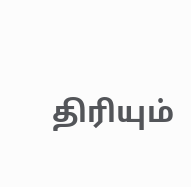திரியும்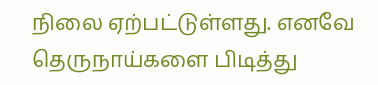நிலை ஏற்பட்டுள்ளது. எனவே தெருநாய்களை பிடித்து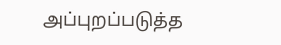அப்புறப்படுத்த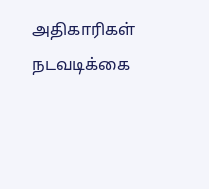அதிகாரிகள் நடவடிக்கை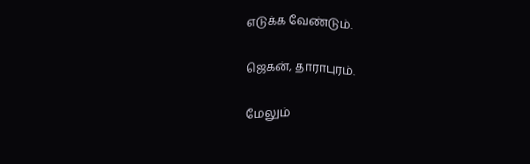எடுக்க வேண்டும்.

ஜெகன், தாராபுரம்.

மேலும்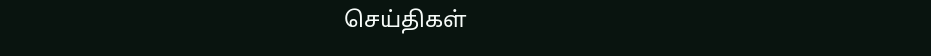செய்திகள்